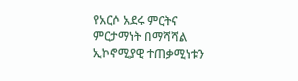የአርሶ አደሩ ምርትና ምርታማነት በማሻሻል ኢኮኖሚያዊ ተጠቃሚነቱን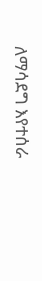ለማሳደግ እየተሰራ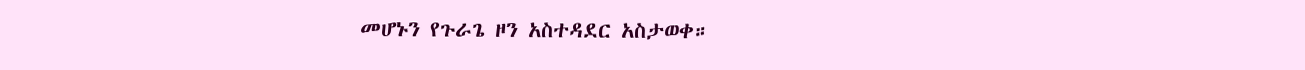መሆኑን የጉራጌ ዞን አስተዳደር አስታወቀ።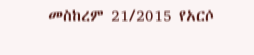መስከረም 21/2015 የአርሶ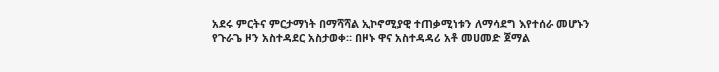አደሩ ምርትና ምርታማነት በማሻሻል ኢኮኖሚያዊ ተጠቃሚነቱን ለማሳደግ እየተሰራ መሆኑን የጉራጌ ዞን አስተዳደር አስታወቀ። በዞኑ ዋና አስተዳዳሪ አቶ መሀመድ ጀማል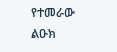የተመራው ልዑክ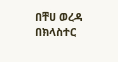በቸሀ ወረዳ በክላስተር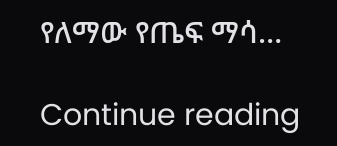የለማው የጤፍ ማሳ…

Continue reading